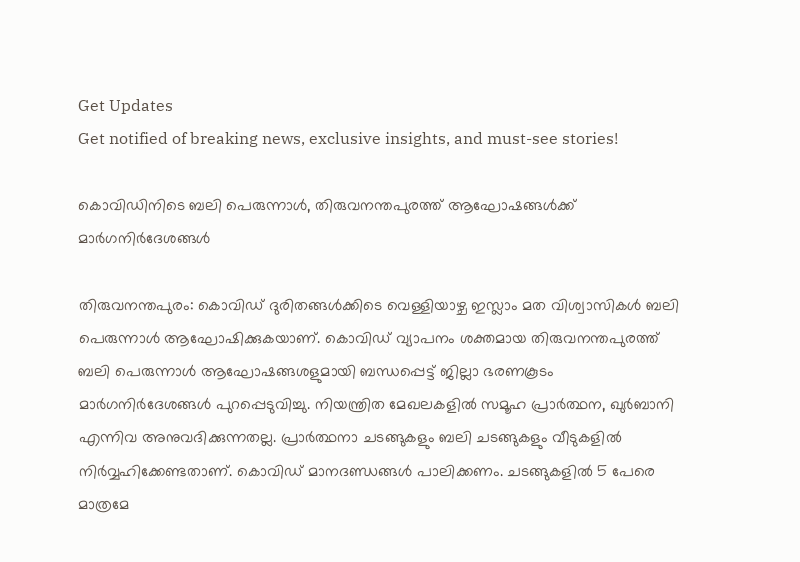Get Updates
Get notified of breaking news, exclusive insights, and must-see stories!

കൊവിഡിനിടെ ബലി പെരുന്നാൾ, തിരുവനന്തപുരത്ത് ആഘോഷങ്ങൾക്ക് മാർഗനിർദേശങ്ങൾ

തിരുവനന്തപുരം: കൊവിഡ് ദുരിതങ്ങള്‍ക്കിടെ വെള്ളിയാഴ്ച ഇസ്ലാം മത വിശ്വാസികള്‍ ബലി പെരുന്നാള്‍ ആഘോഷിക്കുകയാണ്. കൊവിഡ് വ്യാപനം ശക്തമായ തിരുവനന്തപുരത്ത് ബലി പെരുന്നാള്‍ ആഘോഷങ്ങശളുമായി ബന്ധപ്പെട്ട് ജില്ലാ ഭരണകൂടം മാര്‍ഗനിര്‍ദേശങ്ങള്‍ പുറപ്പെടുവിച്ചു. നിയന്ത്രിത മേഖലകളില്‍ സമൂഹ പ്രാര്‍ത്ഥന, ഖുര്‍ബാനി എന്നിവ അനുവദിക്കുന്നതല്ല. പ്രാര്‍ത്ഥനാ ചടങ്ങുകളും ബലി ചടങ്ങുകളും വീടുകളില്‍ നിര്‍വ്വഹിക്കേണ്ടതാണ്. കൊവിഡ് മാനദണ്ഡങ്ങള്‍ പാലിക്കണം. ചടങ്ങുകളില്‍ 5 പേരെ മാത്രമേ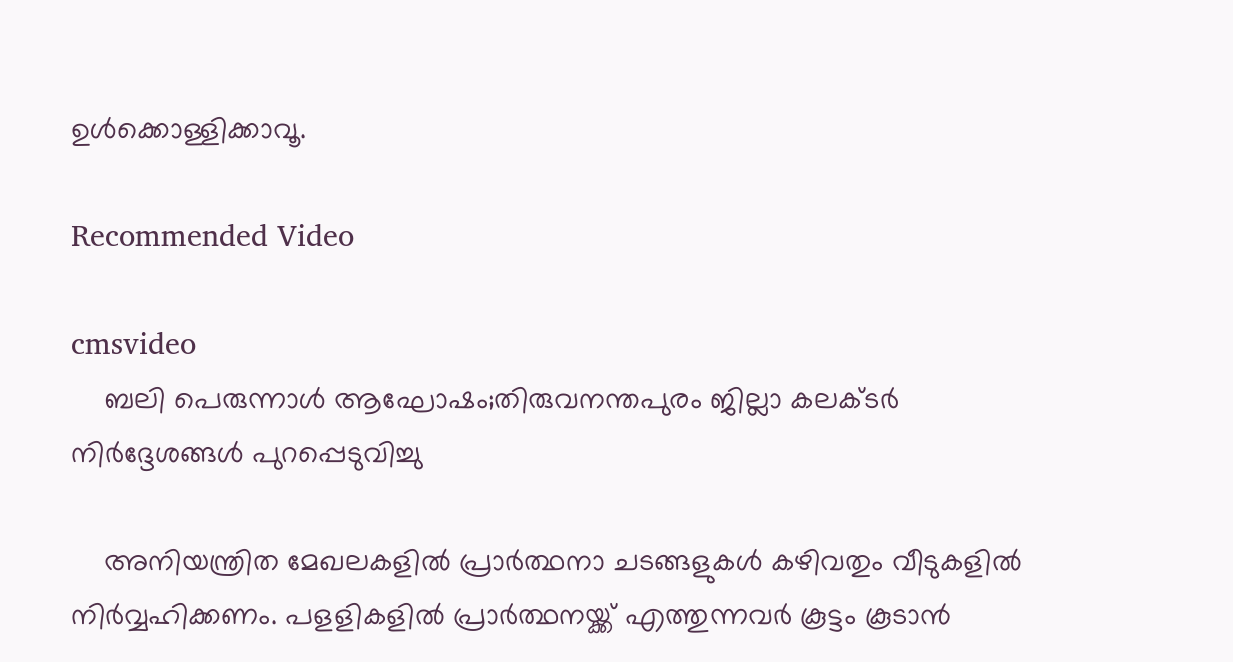ഉള്‍ക്കൊള്ളിക്കാവൂ.

Recommended Video

cmsvideo
    ബലി പെരുന്നാള്‍ ആഘോഷം;തിരുവനന്തപുരം ജില്ലാ കലക്ടര്‍ നിര്‍ദ്ദേശങ്ങള്‍ പുറപ്പെടുവിച്ചു

    അനിയന്ത്രിത മേഖലകളില്‍ പ്രാര്‍ത്ഥനാ ചടങ്ങളുകള്‍ കഴിവതും വീടുകളില്‍ നിര്‍വ്വഹിക്കണം. പളളികളില്‍ പ്രാര്‍ത്ഥനയ്ക്ക് എത്തുന്നവര്‍ കൂട്ടം കൂടാന്‍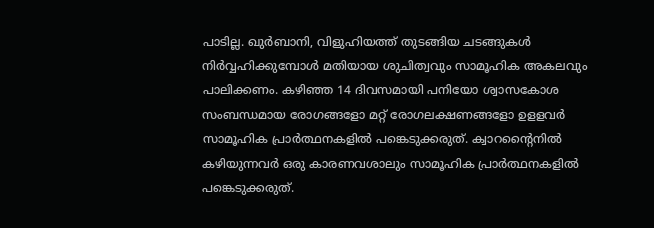പാടില്ല. ഖുര്‍ബാനി, വിളുഹിയത്ത് തുടങ്ങിയ ചടങ്ങുകള്‍ നിര്‍വ്വഹിക്കുമ്പോള്‍ മതിയായ ശുചിത്വവും സാമൂഹിക അകലവും പാലിക്കണം. കഴിഞ്ഞ 14 ദിവസമായി പനിയോ ശ്വാസകോശ സംബന്ധമായ രോഗങ്ങളോ മറ്റ് രോഗലക്ഷണങ്ങളോ ഉളളവര്‍ സാമൂഹിക പ്രാര്‍ത്ഥനകളില്‍ പങ്കെടുക്കരുത്. ക്വാറന്റൈനില്‍ കഴിയുന്നവര്‍ ഒരു കാരണവശാലും സാമൂഹിക പ്രാര്‍ത്ഥനകളില്‍ പങ്കെടുക്കരുത്.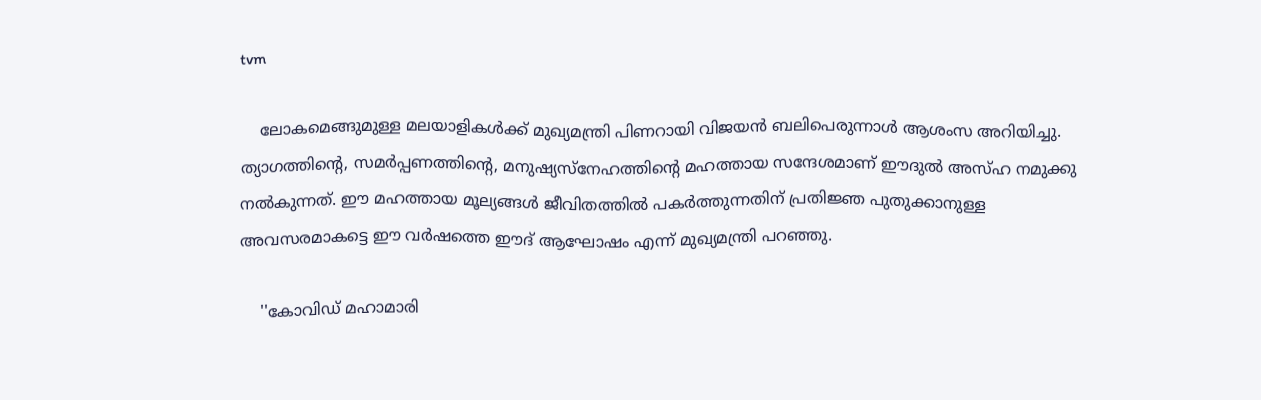tvm

    ലോകമെങ്ങുമുള്ള മലയാളികള്‍ക്ക് മുഖ്യമന്ത്രി പിണറായി വിജയൻ ബലിപെരുന്നാൾ ആശംസ അറിയിച്ചു. ത്യാഗത്തിന്‍റെ, സമര്‍പ്പണത്തിന്‍റെ, മനുഷ്യസ്നേഹത്തിന്‍റെ മഹത്തായ സന്ദേശമാണ് ഈദുല്‍ അസ്ഹ നമുക്കു നല്‍കുന്നത്. ഈ മഹത്തായ മൂല്യങ്ങള്‍ ജീവിതത്തില്‍ പകര്‍ത്തുന്നതിന് പ്രതിജ്ഞ പുതുക്കാനുള്ള അവസരമാകട്ടെ ഈ വര്‍ഷത്തെ ഈദ് ആഘോഷം എന്ന് മുഖ്യമന്ത്രി പറഞ്ഞു.

    ''കോവിഡ് മഹാമാരി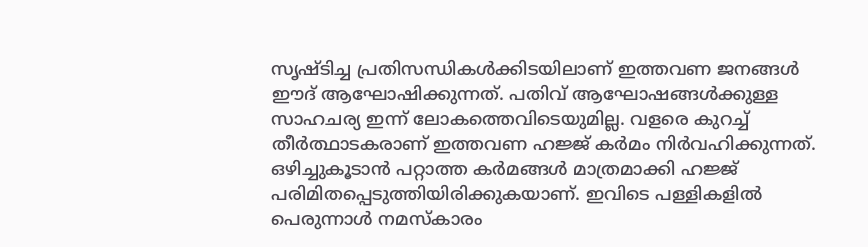സൃഷ്ടിച്ച പ്രതിസന്ധികള്‍ക്കിടയിലാണ് ഇത്തവണ ജനങ്ങള്‍ ഈദ് ആഘോഷിക്കുന്നത്. പതിവ് ആഘോഷങ്ങള്‍ക്കുള്ള സാഹചര്യ ഇന്ന് ലോകത്തെവിടെയുമില്ല. വളരെ കുറച്ച് തീര്‍ത്ഥാടകരാണ് ഇത്തവണ ഹജ്ജ് കര്‍മം നിര്‍വഹിക്കുന്നത്. ഒഴിച്ചുകൂടാന്‍ പറ്റാത്ത കര്‍മങ്ങള്‍ മാത്രമാക്കി ഹജ്ജ് പരിമിതപ്പെടുത്തിയിരിക്കുകയാണ്. ഇവിടെ പള്ളികളില്‍ പെരുന്നാള്‍ നമസ്കാരം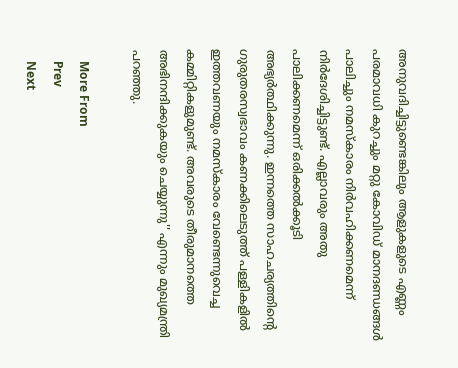അനുവദിച്ചിട്ടുണ്ടെങ്കിലും ആളുകളുടെ എണ്ണം പരമാവധി കുറച്ചും മറ്റു കോവിഡ് മാനദണ്ഡങ്ങള്‍ പാലിച്ചും നമസ്കാരം നിര്‍വഹിക്കണമെന്ന് നിര്‍ദേശിച്ചിട്ടുണ്ട്. എല്ലാവരും അതു പാലിക്കണമെന്ന് ഒരിക്കല്‍ക്കൂടി അഭ്യര്‍ത്ഥിക്കുന്നു. ഇന്നത്തെ സാഹചര്യത്തിന്‍റെ ഗുരുതരസ്വഭാവം കണക്കിലെടുത്ത് പള്ളികളില്‍ ഇത്തവണയും നമസ്കാരം വേണ്ടെന്നുവെച്ച കമ്മിറ്റികളുമുണ്ട്. അവരുടെ തീരുമാനത്തെ അഭിനന്ദിക്കുകയും ചെയ്യുന്നു'' എന്നും മുഖ്യമന്ത്രി പറഞ്ഞു.

    More From
    Prev
    Next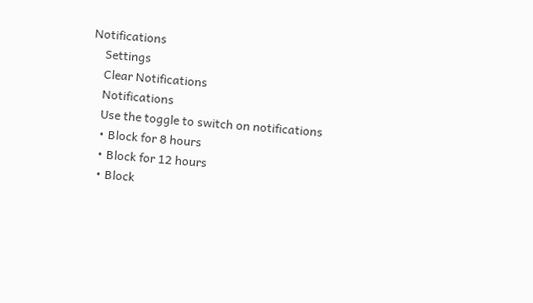Notifications
    Settings
    Clear Notifications
    Notifications
    Use the toggle to switch on notifications
    • Block for 8 hours
    • Block for 12 hours
    • Block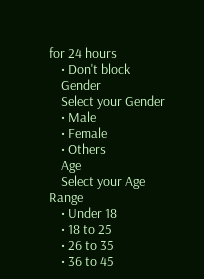for 24 hours
    • Don't block
    Gender
    Select your Gender
    • Male
    • Female
    • Others
    Age
    Select your Age Range
    • Under 18
    • 18 to 25
    • 26 to 35
    • 36 to 45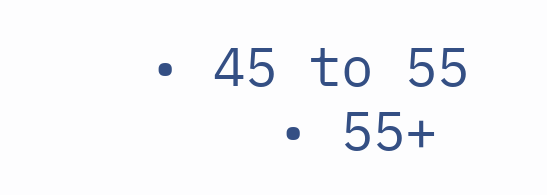• 45 to 55
    • 55+